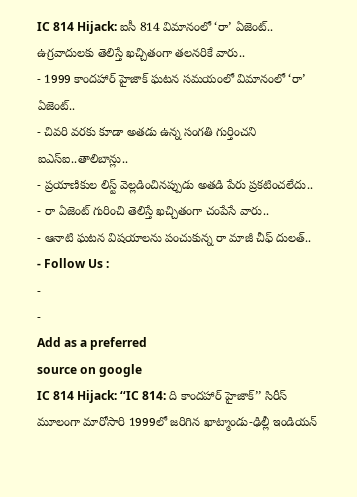IC 814 Hijack: ఐసీ 814 విమానంలో ‘రా’ ఏజెంట్.. ఉగ్రవాదులకు తెలిస్తే ఖచ్చితంగా తలనరికే వారు..
- 1999 కాందహార్ హైజాక్ ఘటన సమయంలో విమానంలో ‘రా’ ఏజెంట్..
- చివరి వరకు కూడా అతడు ఉన్న సంగతి గుర్తించని ఐఎస్ఐ..తాలిబాన్లు..
- ప్రయాణికుల లిస్ట్ వెల్లడించినప్పుడు అతడి పేరు ప్రకటించలేదు..
- రా ఏజెంట్ గురించి తెలిస్తే ఖచ్చితంగా చంపేసే వారు..
- ఆనాటి ఘటన విషయాలను పంచుకున్న రా మాజీ చీఫ్ దులత్..
- Follow Us :
-
-
Add as a preferred
source on google
IC 814 Hijack: ‘‘IC 814: ది కాందహార్ హైజాక్’’ సిరీస్ మూలంగా మారోసారి 1999లో జరిగిన ఖాట్మాండు-ఢిల్లీ ఇండియన్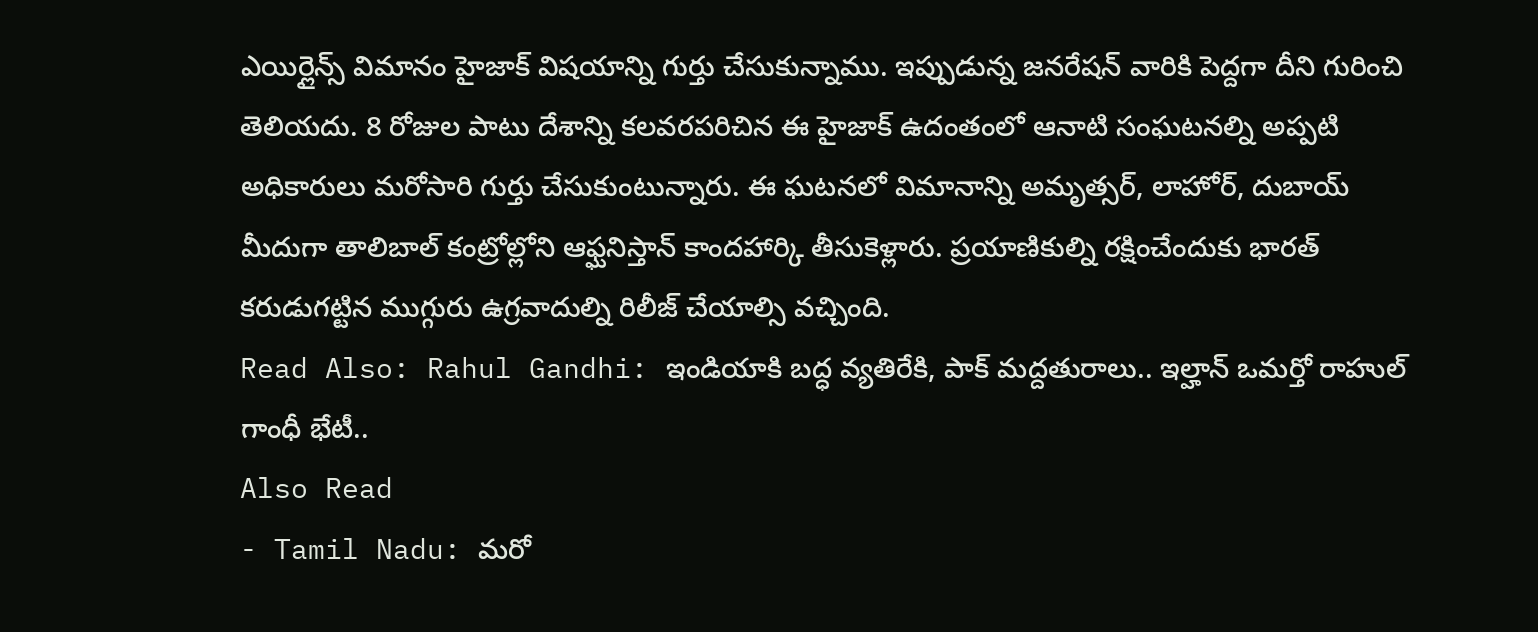ఎయిర్లైన్స్ విమానం హైజాక్ విషయాన్ని గుర్తు చేసుకున్నాము. ఇప్పుడున్న జనరేషన్ వారికి పెద్దగా దీని గురించి తెలియదు. 8 రోజుల పాటు దేశాన్ని కలవరపరిచిన ఈ హైజాక్ ఉదంతంలో ఆనాటి సంఘటనల్ని అప్పటి అధికారులు మరోసారి గుర్తు చేసుకుంటున్నారు. ఈ ఘటనలో విమానాన్ని అమృత్సర్, లాహోర్, దుబాయ్ మీదుగా తాలిబాల్ కంట్రోల్లోని ఆఫ్ఘనిస్తాన్ కాందహార్కి తీసుకెళ్లారు. ప్రయాణికుల్ని రక్షించేందుకు భారత్ కరుడుగట్టిన ముగ్గురు ఉగ్రవాదుల్ని రిలీజ్ చేయాల్సి వచ్చింది.
Read Also: Rahul Gandhi: ఇండియాకి బద్ధ వ్యతిరేకి, పాక్ మద్దతురాలు.. ఇల్హాన్ ఒమర్తో రాహుల్ గాంధీ భేటీ..
Also Read
- Tamil Nadu: మరో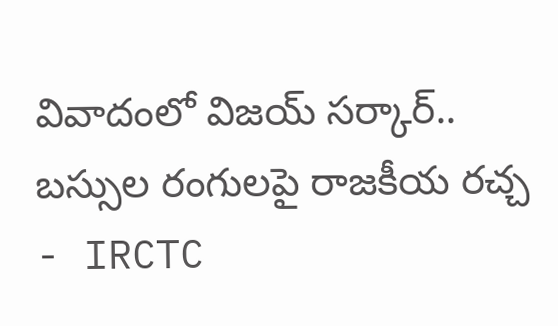వివాదంలో విజయ్ సర్కార్.. బస్సుల రంగులపై రాజకీయ రచ్చ
- IRCTC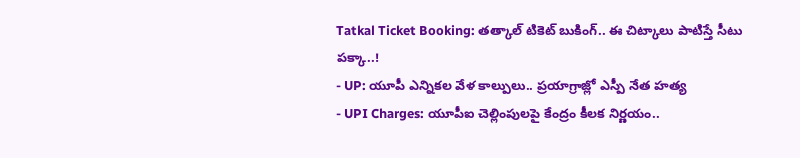Tatkal Ticket Booking: తత్కాల్ టికెట్ బుకింగ్.. ఈ చిట్కాలు పాటిస్తే సీటు పక్కా..!
- UP: యూపీ ఎన్నికల వేళ కాల్పులు.. ప్రయాగ్రాజ్లో ఎస్పీ నేత హత్య
- UPI Charges: యూపీఐ చెల్లింపులపై కేంద్రం కీలక నిర్ణయం..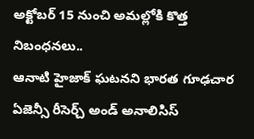అక్టోబర్ 15 నుంచి అమల్లోకి కొత్త నిబంధనలు..
ఆనాటి హైజాక్ ఘటనని భారత గూఢచార ఏజెన్సీ రీసెర్చ్ అండ్ అనాలిసిస్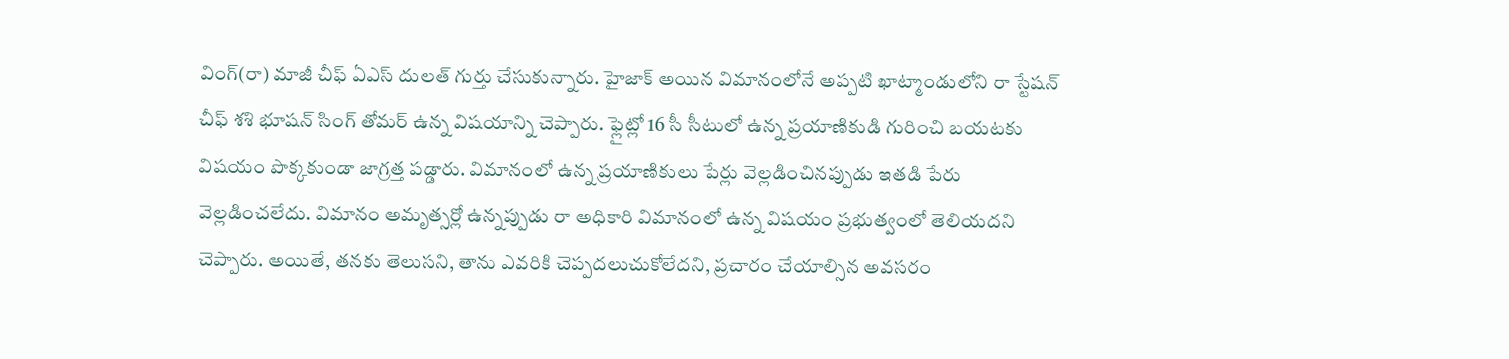వింగ్(రా) మాజీ చీఫ్ ఏఎస్ దులత్ గుర్తు చేసుకున్నారు. హైజాక్ అయిన విమానంలోనే అప్పటి ఖాట్మాండులోని రా స్టేషన్ చీఫ్ శశి భూషన్ సింగ్ తోమర్ ఉన్న విషయాన్ని చెప్పారు. ఫ్లైట్లో 16 సీ సీటులో ఉన్న ప్రయాణికుడి గురించి బయటకు విషయం పొక్కకుండా జాగ్రత్త పడ్డారు. విమానంలో ఉన్న ప్రయాణికులు పేర్లు వెల్లడించినప్పుడు ఇతడి పేరు వెల్లడించలేదు. విమానం అమృత్సర్లో ఉన్నప్పుడు రా అధికారి విమానంలో ఉన్న విషయం ప్రభుత్వంలో తెలియదని చెప్పారు. అయితే, తనకు తెలుసని, తాను ఎవరికి చెప్పదలుచుకోలేదని, ప్రచారం చేయాల్సిన అవసరం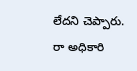లేదని చెప్పారు.
రా అధికారి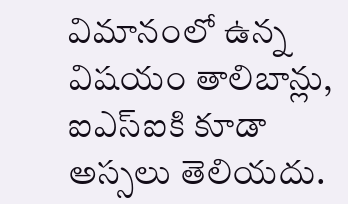విమానంలో ఉన్న విషయం తాలిబాన్లు, ఐఎస్ఐకి కూడా అస్సలు తెలియదు.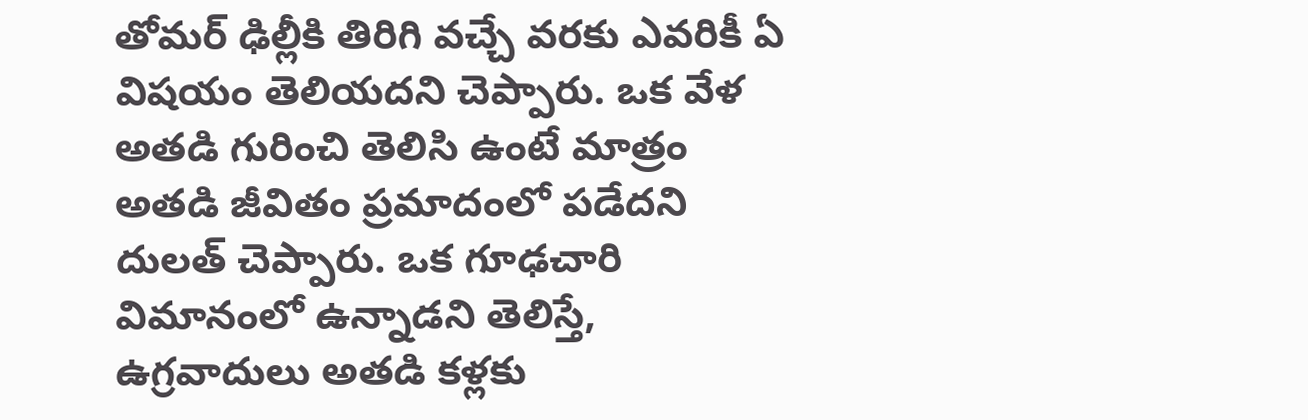తోమర్ ఢిల్లీకి తిరిగి వచ్చే వరకు ఎవరికీ ఏ విషయం తెలియదని చెప్పారు. ఒక వేళ అతడి గురించి తెలిసి ఉంటే మాత్రం అతడి జీవితం ప్రమాదంలో పడేదని దులత్ చెప్పారు. ఒక గూఢచారి విమానంలో ఉన్నాడని తెలిస్తే, ఉగ్రవాదులు అతడి కళ్లకు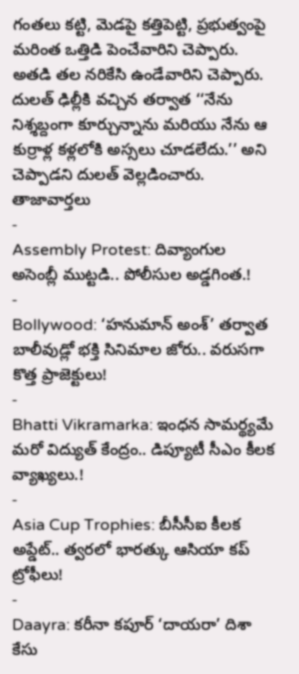గంతలు కట్టి, మెడపై కత్తిపెట్టి, ప్రభుత్వంపై మరింత ఒత్తిడి పెంచేవారిని చెప్పారు. అతడి తల నరికేసి ఉండేవారిని చెప్పారు. దులత్ ఢిల్లీకి వచ్చిన తర్వాత ‘‘నేను నిశ్శబ్దంగా కూర్చున్నాను మరియు నేను ఆ కుర్రాళ్ల కళ్లలోకి అస్సలు చూడలేదు.’’ అని చెప్పాడని దులత్ వెల్లడించారు.
తాజావార్తలు
-
Assembly Protest: దివ్యాంగుల అసెంబ్లీ ముట్టడి.. పోలీసుల అడ్డగింత.!
-
Bollywood: ‘హనుమాన్ అంశ్’ తర్వాత బాలీవుడ్లో భక్తి సినిమాల జోరు.. వరుసగా కొత్త ప్రాజెక్టులు!
-
Bhatti Vikramarka: ఇంధన సామర్థ్యమే మరో విద్యుత్ కేంద్రం.. డిప్యూటీ సీఎం కీలక వ్యాఖ్యలు.!
-
Asia Cup Trophies: బీసీసీఐ కీలక అప్డేట్.. త్వరలో భారత్కు ఆసియా కప్ ట్రోఫీలు!
-
Daayra: కరీనా కపూర్ ‘దాయరా’ దిశా కేసు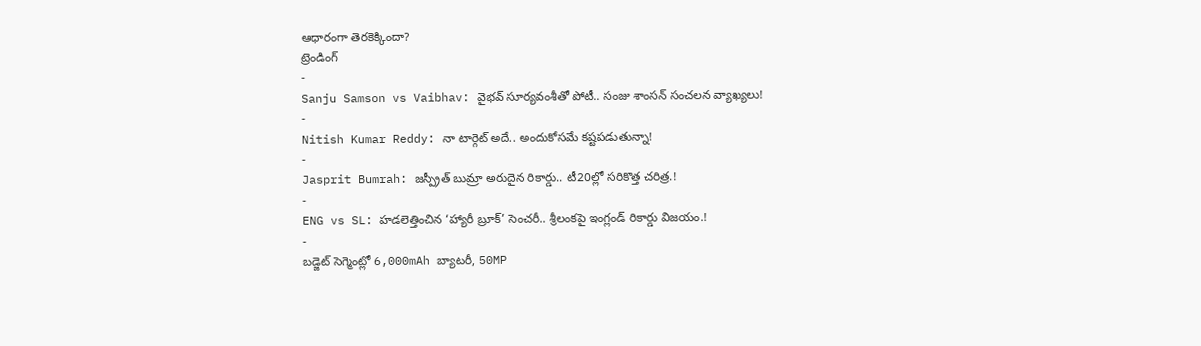ఆధారంగా తెరకెక్కిందా?
ట్రెండింగ్
-
Sanju Samson vs Vaibhav: వైభవ్ సూర్యవంశీతో పోటీ.. సంజు శాంసన్ సంచలన వ్యాఖ్యలు!
-
Nitish Kumar Reddy: నా టార్గెట్ అదే.. అందుకోసమే కష్టపడుతున్నా!
-
Jasprit Bumrah: జస్ప్రీత్ బుమ్రా అరుదైన రికార్డు.. టీ20ల్లో సరికొత్త చరిత్ర.!
-
ENG vs SL: హడలెత్తించిన ‘హ్యారీ బ్రూక్’ సెంచరీ.. శ్రీలంకపై ఇంగ్లండ్ రికార్డు విజయం.!
-
బడ్జెట్ సెగ్మెంట్లో 6,000mAh బ్యాటరీ, 50MP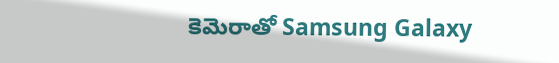కెమెరాతో Samsung Galaxy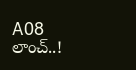A08 లాంచ్..!